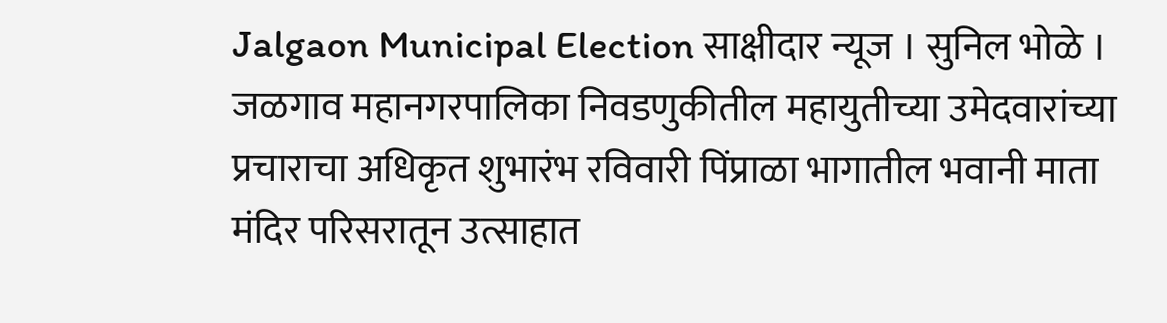Jalgaon Municipal Election साक्षीदार न्यूज । सुनिल भोळे । जळगाव महानगरपालिका निवडणुकीतील महायुतीच्या उमेदवारांच्या प्रचाराचा अधिकृत शुभारंभ रविवारी पिंप्राळा भागातील भवानी माता मंदिर परिसरातून उत्साहात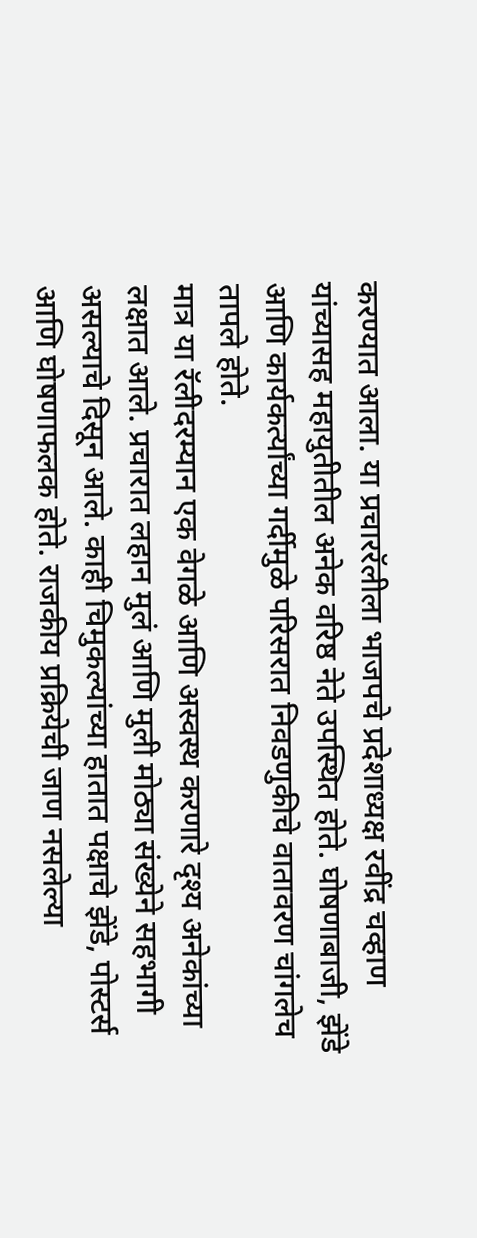करण्यात आला. या प्रचाररॅलीला भाजपचे प्रदेशाध्यक्ष रवींद्र चव्हाण यांच्यासह महायुतीतील अनेक वरिष्ठ नेते उपस्थित होते. घोषणाबाजी, झेंडे आणि कार्यकर्त्यांच्या गर्दीमुळे परिसरात निवडणुकीचे वातावरण चांगलेच तापले होते.
मात्र या रॅलीदरम्यान एक वेगळे आणि अस्वस्थ करणारे दृश्य अनेकांच्या लक्षात आले. प्रचारात लहान मुलं आणि मुली मोठ्या संख्येने सहभागी असल्याचे दिसून आले. काही चिमुकल्यांच्या हातात पक्षाचे झेंडे, पोस्टर्स आणि घोषणाफलक होते. राजकीय प्रक्रियेची जाण नसलेल्या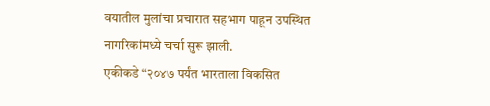वयातील मुलांचा प्रचारात सहभाग पाहून उपस्थित नागरिकांमध्ये चर्चा सुरू झाली.
एकीकडे “२०४७ पर्यंत भारताला विकसित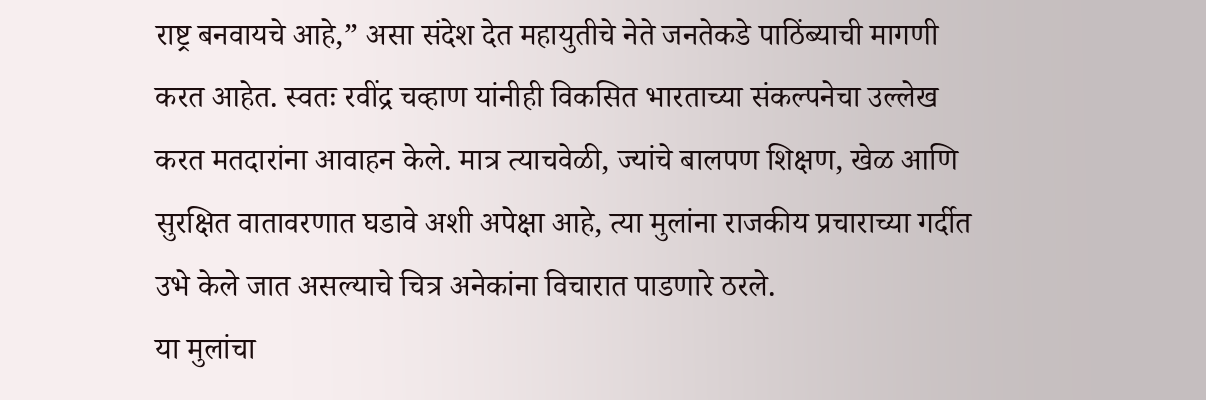राष्ट्र बनवायचे आहे,” असा संदेश देत महायुतीचे नेते जनतेकडे पाठिंब्याची मागणी करत आहेत. स्वतः रवींद्र चव्हाण यांनीही विकसित भारताच्या संकल्पनेचा उल्लेख करत मतदारांना आवाहन केले. मात्र त्याचवेळी, ज्यांचे बालपण शिक्षण, खेळ आणि सुरक्षित वातावरणात घडावे अशी अपेक्षा आहे, त्या मुलांना राजकीय प्रचाराच्या गर्दीत उभे केले जात असल्याचे चित्र अनेकांना विचारात पाडणारे ठरले.
या मुलांचा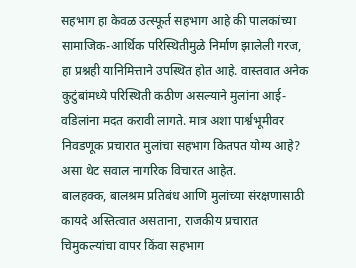सहभाग हा केवळ उत्स्फूर्त सहभाग आहे की पालकांच्या सामाजिक-आर्थिक परिस्थितीमुळे निर्माण झालेली गरज, हा प्रश्नही यानिमित्ताने उपस्थित होत आहे. वास्तवात अनेक कुटुंबांमध्ये परिस्थिती कठीण असल्याने मुलांना आई-वडिलांना मदत करावी लागते. मात्र अशा पार्श्वभूमीवर निवडणूक प्रचारात मुलांचा सहभाग कितपत योग्य आहे? असा थेट सवाल नागरिक विचारत आहेत.
बालहक्क, बालश्रम प्रतिबंध आणि मुलांच्या संरक्षणासाठी कायदे अस्तित्वात असताना, राजकीय प्रचारात चिमुकल्यांचा वापर किंवा सहभाग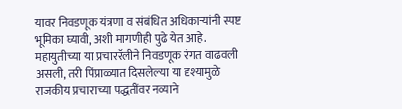यावर निवडणूक यंत्रणा व संबंधित अधिकाऱ्यांनी स्पष्ट भूमिका घ्यावी, अशी मागणीही पुढे येत आहे.
महायुतीच्या या प्रचाररॅलीने निवडणूक रंगत वाढवली असली, तरी पिंप्राळ्यात दिसलेल्या या दृश्यामुळे राजकीय प्रचाराच्या पद्धतींवर नव्याने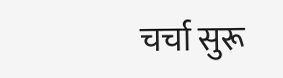चर्चा सुरू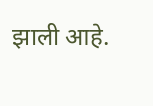झाली आहे.